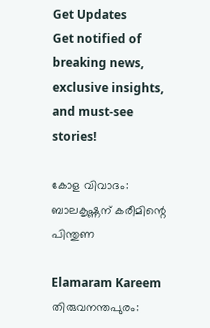Get Updates
Get notified of breaking news, exclusive insights, and must-see stories!

കോള വിവാദം: ബാലകൃഷ്ണന് കരീമിന്റെ പിന്തുണ

Elamaram Kareem
തിരുവനന്തപുരം: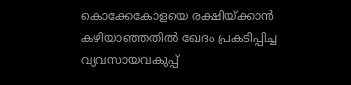കൊക്കേകോളയെ രക്ഷിയ്ക്കാന്‍ കഴിയാഞ്ഞതില്‍ ഖേദം പ്രകടിപ്പിച്ച വ്യവസായവകുപ്പ്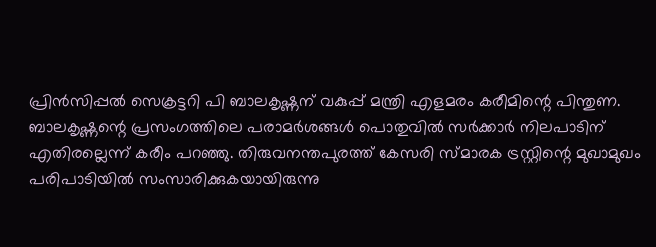പ്രിന്‍സിപ്പല്‍ സെക്രട്ടറി പി ബാലകൃഷ്ണന് വകുപ്പ് മന്ത്രി എളമരം കരീമിന്റെ പിന്തുണ. ബാലകൃഷ്ണന്റെ പ്രസംഗത്തിലെ പരാമര്‍ശങ്ങള്‍ പൊതുവില്‍ സര്‍ക്കാര്‍ നിലപാടിന് എതിരല്ലെന്ന് കരീം പറഞ്ഞു. തിരുവനന്തപുരത്ത് കേസരി സ്മാരക ട്രസ്റ്റിന്റെ മുഖാമുഖം പരിപാടിയില്‍ സംസാരിക്കുകയായിരുന്നു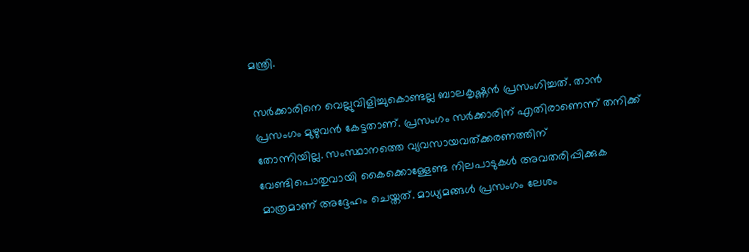മന്ത്രി.

സര്‍ക്കാരിനെ വെല്ലുവിളിച്ചുകൊണ്ടല്ല ബാലകൃഷ്ണന്‍ പ്രസംഗിച്ചത്. താന്‍ പ്രസംഗം മുഴുവന്‍ കേട്ടതാണ്. പ്രസംഗം സര്‍ക്കാരിന് എതിരാണെന്ന് തനിക്ക് തോന്നിയില്ല. സംസ്ഥാനത്തെ വ്യവസായവത്ക്കരണത്തിന് വേണ്ടിപൊതുവായി കൈക്കൊള്ളേണ്ട നിലപാടുകള്‍ അവതരിപ്പിക്കുക മാത്രമാണ് അദ്ദേഹം ചെയ്തത്. മാധ്യമങ്ങള്‍ പ്രസംഗം ലേശം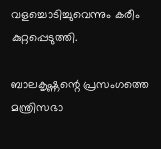വളച്ചൊടിച്ചുവെന്നും കരീം കുറ്റപ്പെടുത്തി.

ബാലകൃഷ്ണന്റെ പ്രസംഗത്തെ മന്ത്രിസഭാ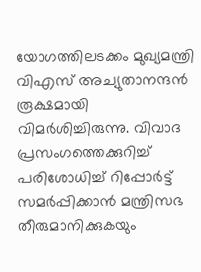യോഗത്തിലടക്കം മുഖ്യമന്ത്രി വിഎസ് അച്യുതാനന്ദന്‍ രൂക്ഷമായി വിമര്‍ശിച്ചിരുന്നു. വിവാദ പ്രസംഗത്തെക്കുറിച്ച് പരിശോധിച്ച് റിപ്പോര്‍ട്ട് സമര്‍പ്പിക്കാന്‍ മന്ത്രിസഭ തീരുമാനിക്കുകയും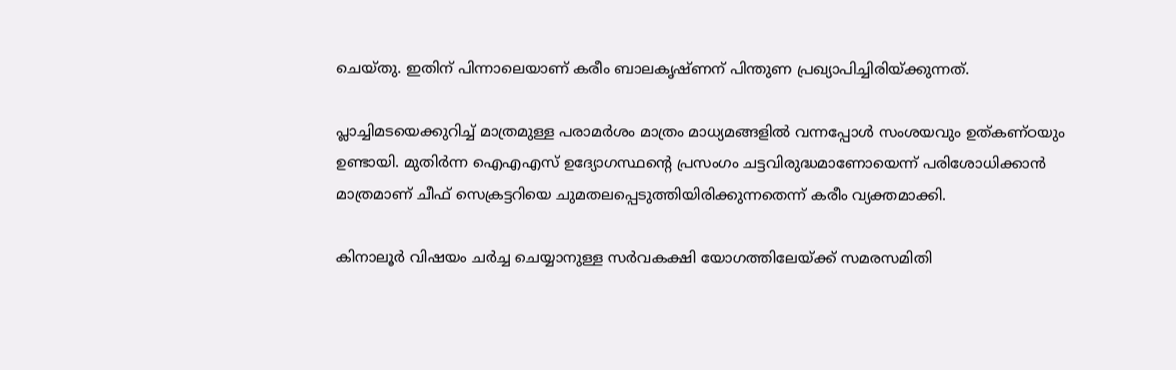ചെയ്തു. ഇതിന് പിന്നാലെയാണ് കരീം ബാലകൃഷ്ണന് പിന്തുണ പ്രഖ്യാപിച്ചിരിയ്ക്കുന്നത്.

പ്ലാച്ചിമടയെക്കുറിച്ച് മാത്രമുള്ള പരാമര്‍ശം മാത്രം മാധ്യമങ്ങളില്‍ വന്നപ്പോള്‍ സംശയവും ഉത്കണ്ഠയും ഉണ്ടായി. മുതിര്‍ന്ന ഐഎഎസ് ഉദ്യോഗസ്ഥന്റെ പ്രസംഗം ചട്ടവിരുദ്ധമാണോയെന്ന് പരിശോധിക്കാന്‍ മാത്രമാണ് ചീഫ് സെക്രട്ടറിയെ ചുമതലപ്പെടുത്തിയിരിക്കുന്നതെന്ന് കരീം വ്യക്തമാക്കി.

കിനാലൂര്‍ വിഷയം ചര്‍ച്ച ചെയ്യാനുള്ള സര്‍വകക്ഷി യോഗത്തിലേയ്ക്ക് സമരസമിതി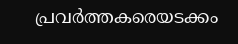പ്രവര്‍ത്തകരെയടക്കം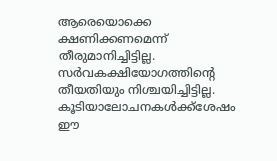ആരെയൊക്കെ ക്ഷണിക്കണമെന്ന് തീരുമാനിച്ചിട്ടില്ല. സര്‍വകക്ഷിയോഗത്തിന്റെ തീയതിയും നിശ്ചയിച്ചിട്ടില്ല. കൂടിയാലോചനകള്‍ക്ക്‌ശേഷം ഈ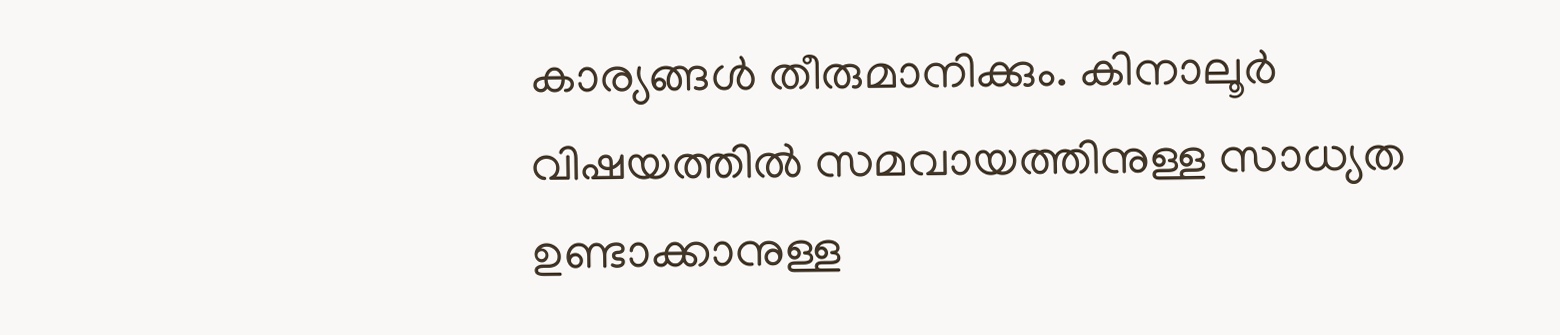കാര്യങ്ങള്‍ തീരുമാനിക്കും. കിനാലൂര്‍ വിഷയത്തില്‍ സമവായത്തിനുള്ള സാധ്യത ഉണ്ടാക്കാനുള്ള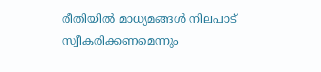രീതിയില്‍ മാധ്യമങ്ങള്‍ നിലപാട് സ്വീകരിക്കണമെന്നും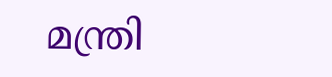മന്ത്രി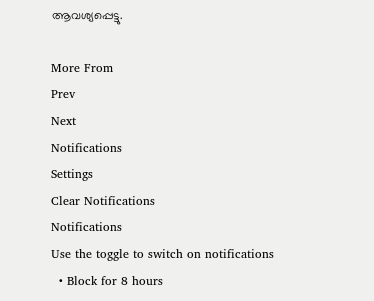ആവശ്യപ്പെട്ടു.

More From
Prev
Next
Notifications
Settings
Clear Notifications
Notifications
Use the toggle to switch on notifications
  • Block for 8 hours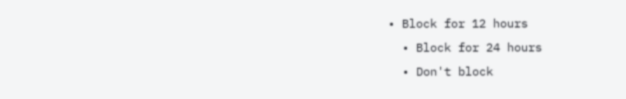• Block for 12 hours
  • Block for 24 hours
  • Don't block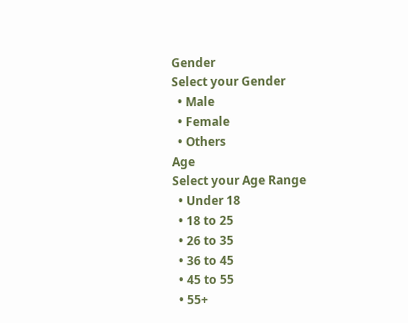Gender
Select your Gender
  • Male
  • Female
  • Others
Age
Select your Age Range
  • Under 18
  • 18 to 25
  • 26 to 35
  • 36 to 45
  • 45 to 55
  • 55+